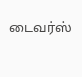டைவர்ஸ்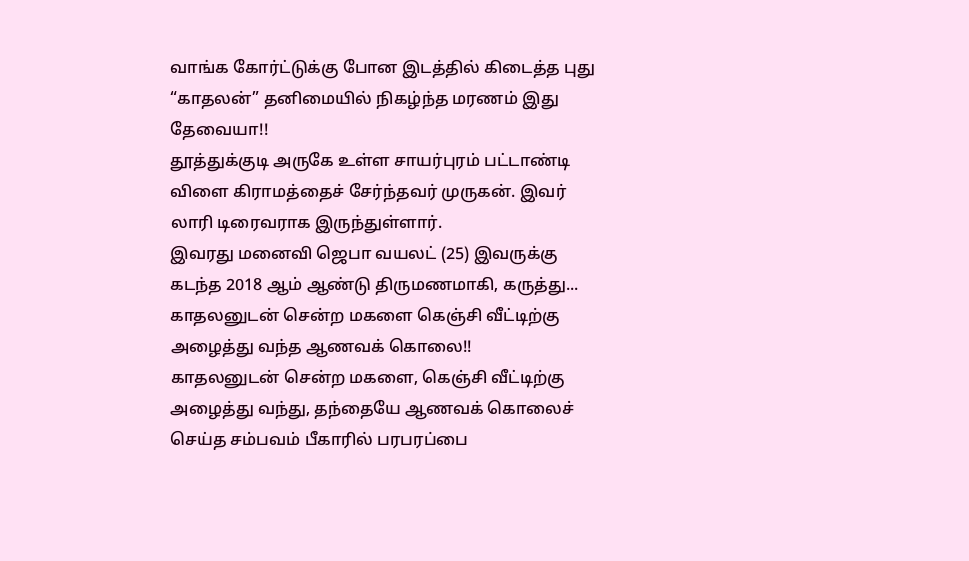வாங்க கோர்ட்டுக்கு போன இடத்தில் கிடைத்த புது “காதலன்” தனிமையில் நிகழ்ந்த மரணம் இது தேவையா!!
தூத்துக்குடி அருகே உள்ள சாயர்புரம் பட்டாண்டி விளை கிராமத்தைச் சேர்ந்தவர் முருகன். இவர் லாரி டிரைவராக இருந்துள்ளார்.
இவரது மனைவி ஜெபா வயலட் (25) இவருக்கு கடந்த 2018 ஆம் ஆண்டு திருமணமாகி, கருத்து...
காதலனுடன் சென்ற மகளை கெஞ்சி வீட்டிற்கு அழைத்து வந்த ஆணவக் கொலை!!
காதலனுடன் சென்ற மகளை, கெஞ்சி வீட்டிற்கு அழைத்து வந்து, தந்தையே ஆணவக் கொலைச் செய்த சம்பவம் பீகாரில் பரபரப்பை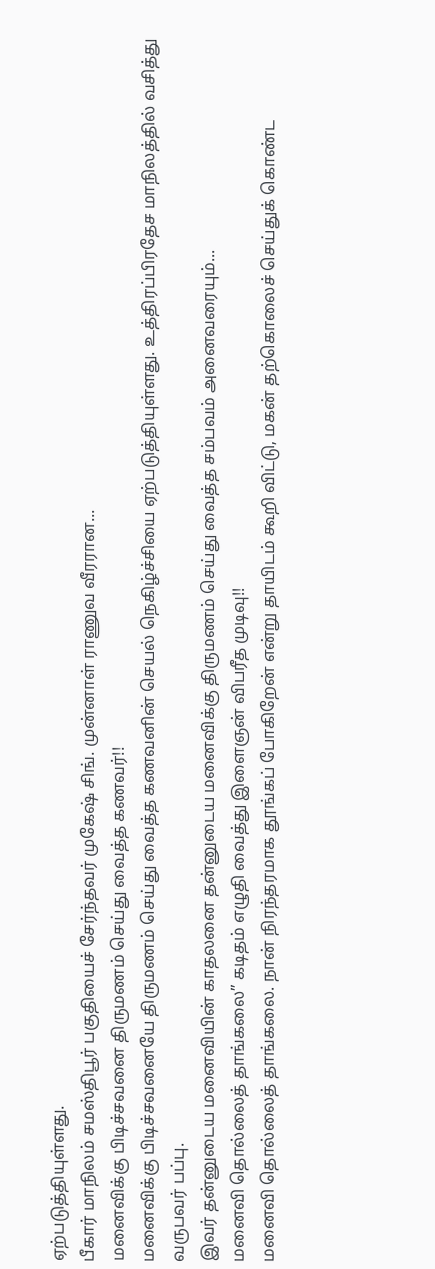ஏற்படுத்தியுள்ளது.
பீகார் மாநிலம் சமஸ்திபூர் பகுதியைச் சேர்ந்தவர் முகேஷ் சிங். முன்னாள் ராணுவ வீரரான...
மனைவிக்கு பிடிச்சவனை திருமணம் செய்து வைத்த கணவர்!!
மனைவிக்கு பிடிச்சவனையே திருமணம் செய்து வைத்த கணவனின் செயல் நெகிழ்ச்சியை ஏற்படுத்தியுள்ளது. உத்திரப்பிரதேச மாநிலத்தில் வசித்து வருபவர் பப்பு.
இவர் தன்னுடைய மனைவியின் காதலனை தன்னுடைய மனைவிக்கு திருமணம் செய்து வைத்த சம்பவம் அனைவரையும்...
மனைவி தொல்லைத் தாங்கலை” கடிதம் எழுதி வைத்து இளைஞன் விபரீத முடிவு!!
மனைவி தொல்லைத் தாங்கலை. நான் நிரந்தரமாக தூங்கப் போகிறேன் என்று தாயிடம் கூறி விட்டு, மகன் தற்கொலைச் செய்துக் கொண்ட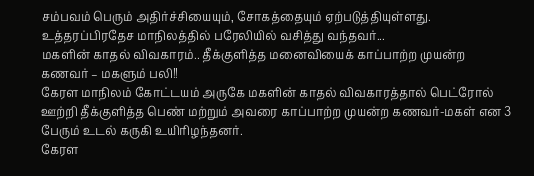சம்பவம் பெரும் அதிர்ச்சியையும், சோகத்தையும் ஏற்படுத்தியுள்ளது.
உத்தரப்பிரதேச மாநிலத்தில் பரேலியில் வசித்து வந்தவர்...
மகளின் காதல் விவகாரம்.. தீக்குளித்த மனைவியைக் காப்பாற்ற முயன்ற கணவர் – மகளும் பலி!!
கேரள மாநிலம் கோட்டயம் அருகே மகளின் காதல் விவகாரத்தால் பெட்ரோல் ஊற்றி தீக்குளித்த பெண் மற்றும் அவரை காப்பாற்ற முயன்ற கணவர்-மகள் என 3 பேரும் உடல் கருகி உயிரிழந்தனர்.
கேரள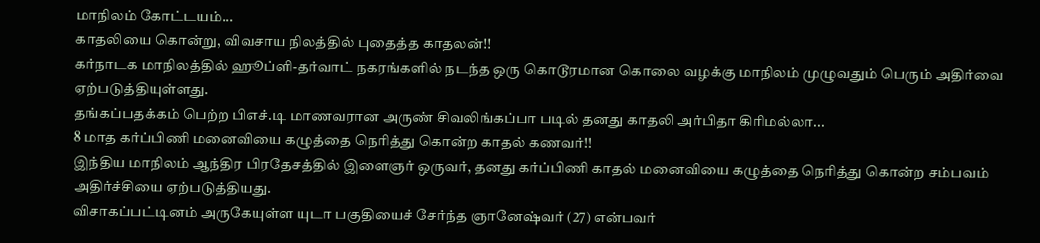மாநிலம் கோட்டயம்...
காதலியை கொன்று, விவசாய நிலத்தில் புதைத்த காதலன்!!
கர்நாடக மாநிலத்தில் ஹூப்ளி-தர்வாட் நகரங்களில் நடந்த ஒரு கொடூரமான கொலை வழக்கு மாநிலம் முழுவதும் பெரும் அதிர்வை ஏற்படுத்தியுள்ளது.
தங்கப்பதக்கம் பெற்ற பிஎச்.டி மாணவரான அருண் சிவலிங்கப்பா படில் தனது காதலி அர்பிதா கிரிமல்லா...
8 மாத கர்ப்பிணி மனைவியை கழுத்தை நெரித்து கொன்ற காதல் கணவர்!!
இந்திய மாநிலம் ஆந்திர பிரதேசத்தில் இளைஞர் ஒருவர், தனது கர்ப்பிணி காதல் மனைவியை கழுத்தை நெரித்து கொன்ற சம்பவம் அதிர்ச்சியை ஏற்படுத்தியது.
விசாகப்பட்டினம் அருகேயுள்ள யுடா பகுதியைச் சேர்ந்த ஞானேஷ்வர் (27) என்பவர்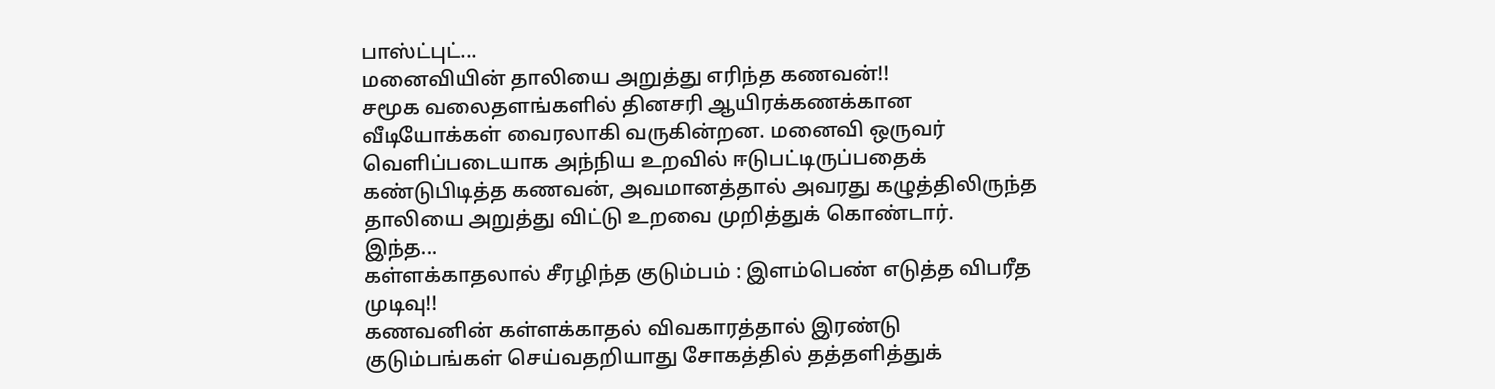பாஸ்ட்புட்...
மனைவியின் தாலியை அறுத்து எரிந்த கணவன்!!
சமூக வலைதளங்களில் தினசரி ஆயிரக்கணக்கான வீடியோக்கள் வைரலாகி வருகின்றன. மனைவி ஒருவர் வெளிப்படையாக அந்நிய உறவில் ஈடுபட்டிருப்பதைக் கண்டுபிடித்த கணவன், அவமானத்தால் அவரது கழுத்திலிருந்த தாலியை அறுத்து விட்டு உறவை முறித்துக் கொண்டார்.
இந்த...
கள்ளக்காதலால் சீரழிந்த குடும்பம் : இளம்பெண் எடுத்த விபரீத முடிவு!!
கணவனின் கள்ளக்காதல் விவகாரத்தால் இரண்டு குடும்பங்கள் செய்வதறியாது சோகத்தில் தத்தளித்துக்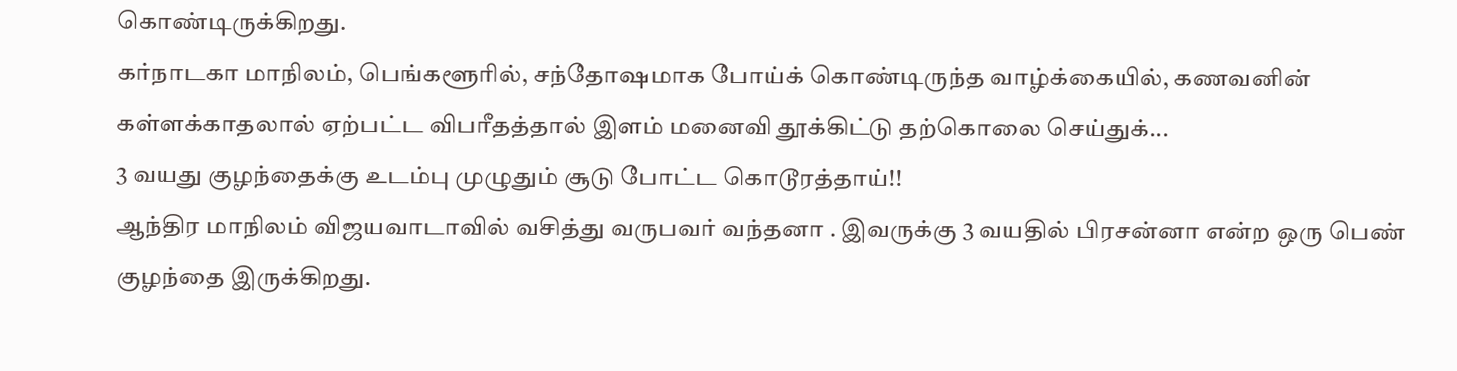கொண்டிருக்கிறது.
கர்நாடகா மாநிலம், பெங்களூரில், சந்தோஷமாக போய்க் கொண்டிருந்த வாழ்க்கையில், கணவனின் கள்ளக்காதலால் ஏற்பட்ட விபரீதத்தால் இளம் மனைவி தூக்கிட்டு தற்கொலை செய்துக்...
3 வயது குழந்தைக்கு உடம்பு முழுதும் சூடு போட்ட கொடூரத்தாய்!!
ஆந்திர மாநிலம் விஜயவாடாவில் வசித்து வருபவர் வந்தனா . இவருக்கு 3 வயதில் பிரசன்னா என்ற ஒரு பெண் குழந்தை இருக்கிறது.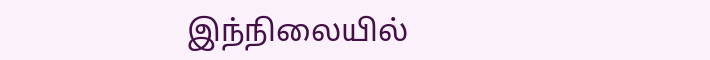இந்நிலையில்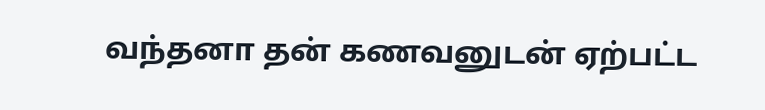வந்தனா தன் கணவனுடன் ஏற்பட்ட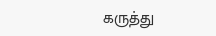கருத்து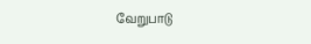வேறுபாடு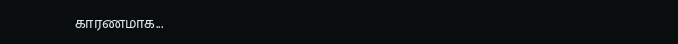காரணமாக...